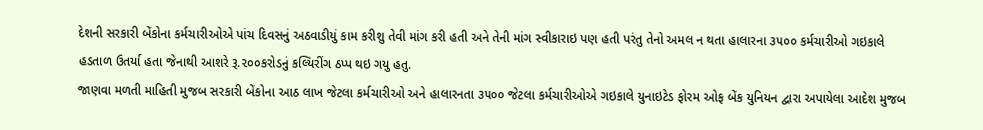દેશની સરકારી બેંકોના કર્મચારીઓએ પાંચ દિવસનું અઠવાડીયું કામ કરીશુ તેવી માંગ કરી હતી અને તેની માંગ સ્વીકારાઇ પણ હતી પરંતુ તેનો અમલ ન થતા હાલારના ૩૫૦૦ કર્મચારીઓ ગઇકાલે હડતાળ ઉતર્યા હતા જેનાથી આશરે રૂ.૨૦૦કરોડનું કલ્યિરીંગ ઠપ્પ થઇ ગયુ હતુ.
જાણવા મળતી માહિતી મુજબ સરકારી બેંકોના આઠ લાખ જેટલા કર્મચારીઓ અને હાલારનતા ૩૫૦૦ જેટલા કર્મચારીઓએ ગઇકાલે યુનાઇટેડ ફોરમ ઓફ બેંક યુનિયન દ્વારા અપાયેલા આદેશ મુજબ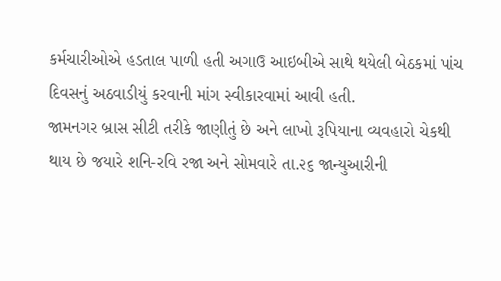કર્મચારીઓએ હડતાલ પાળી હતી અગાઉ આઇબીએ સાથે થયેલી બેઠકમાં પાંચ દિવસનું અઠવાડીયું કરવાની માંગ સ્વીકારવામાં આવી હતી.
જામનગર બ્રાસ સીટી તરીકે જાણીતું છે અને લાખો રૂપિયાના વ્યવહારો ચેકથી થાય છે જયારે શનિ-રવિ રજા અને સોમવારે તા.૨૬ જાન્યુઆરીની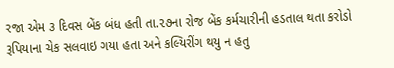રજા એમ ૩ દિવસ બેંક બંધ હતી તા.૨૭ના રોજ બેંક કર્મચારીની હડતાલ થતા કરોડો રૂપિયાના ચેક સલવાઇ ગયા હતા અને કલ્યિરીંગ થયુ ન હતુ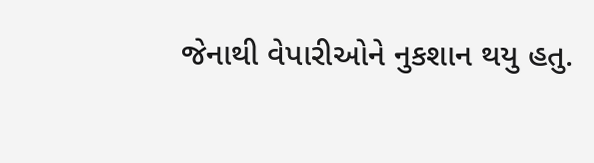જેનાથી વેપારીઓને નુકશાન થયુ હતુ.